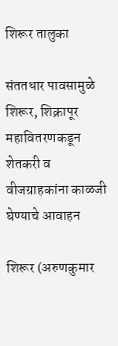शिरूर तालुका

संततधार पावसामुळे शिरूर, शिक्रापूर महावितरणकडून शेतकरी व वीजग्राहकांना काळजी घेण्याचे आवाहन

शिरूर (अरुणकुमार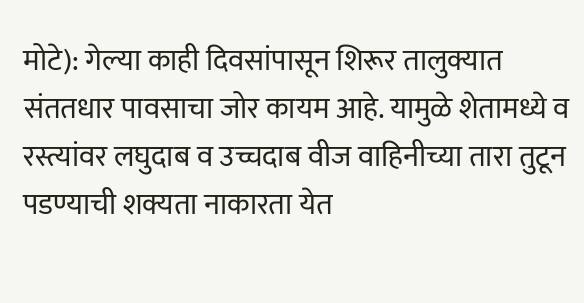मोटे): गेल्या काही दिवसांपासून शिरूर तालुक्यात संततधार पावसाचा जोर कायम आहे. यामुळे शेतामध्ये व रस्त्यांवर लघुदाब व उच्चदाब वीज वाहिनीच्या तारा तुटून पडण्याची शक्यता नाकारता येत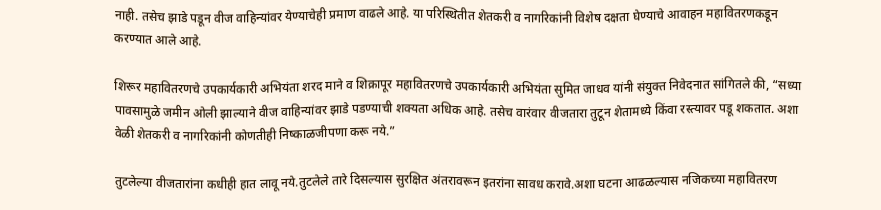नाही. तसेच झाडे पडून वीज वाहिन्यांवर येण्याचेही प्रमाण वाढले आहे. या परिस्थितीत शेतकरी व नागरिकांनी विशेष दक्षता घेण्याचे आवाहन महावितरणकडून करण्यात आले आहे.

शिरूर महावितरणचे उपकार्यकारी अभियंता शरद माने व शिक्रापूर महावितरणचे उपकार्यकारी अभियंता सुमित जाधव यांनी संयुक्त निवेदनात सांगितले की, “सध्या पावसामुळे जमीन ओली झाल्याने वीज वाहिन्यांवर झाडे पडण्याची शक्यता अधिक आहे. तसेच वारंवार वीजतारा तुटून शेतामध्ये किंवा रस्त्यावर पडू शकतात. अशा वेळी शेतकरी व नागरिकांनी कोणतीही निष्काळजीपणा करू नये.”

तुटलेल्या वीजतारांना कधीही हात लावू नये.तुटलेले तारे दिसल्यास सुरक्षित अंतरावरून इतरांना सावध करावे.अशा घटना आढळल्यास नजिकच्या महावितरण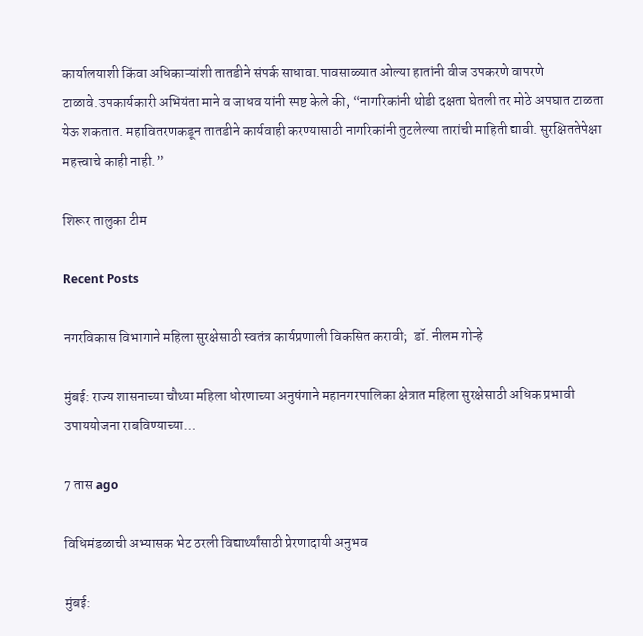कार्यालयाशी किंवा अधिकाऱ्यांशी तातडीने संपर्क साधावा.पावसाळ्यात ओल्या हातांनी वीज उपकरणे वापरणे टाळावे.उपकार्यकारी अभियंता माने व जाधव यांनी स्पष्ट केले की, “नागरिकांनी थोडी दक्षता घेतली तर मोठे अपघात टाळता येऊ शकतात. महावितरणकडून तातडीने कार्यवाही करण्यासाठी नागरिकांनी तुटलेल्या तारांची माहिती द्यावी. सुरक्षिततेपेक्षा महत्त्वाचे काही नाही.”

शिरूर तालुका टीम

Recent Posts

नगरविकास विभागाने महिला सुरक्षेसाठी स्वतंत्र कार्यप्रणाली विकसित करावी;  डॉ. नीलम गोऱ्हे

मुंबई: राज्य शासनाच्या चौथ्या महिला धोरणाच्या अनुषंगाने महानगरपालिका क्षेत्रात महिला सुरक्षेसाठी अधिक प्रभावी उपाययोजना राबविण्याच्या…

7 तास ago

विधिमंडळाची अभ्यासक भेट ठरली विद्यार्थ्यांसाठी प्रेरणादायी अनुभव

मुंबई: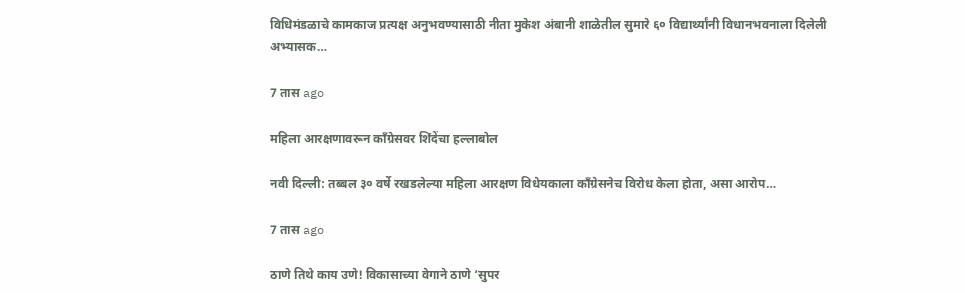विधिमंडळाचे कामकाज प्रत्यक्ष अनुभवण्यासाठी नीता मुकेश अंबानी शाळेतील सुमारे ६० विद्यार्थ्यांनी विधानभवनाला दिलेली अभ्यासक…

7 तास ago

महिला आरक्षणावरून काँग्रेसवर शिंदेंचा हल्लाबोल

नवी दिल्ली: तब्बल ३० वर्षे रखडलेल्या महिला आरक्षण विधेयकाला काँग्रेसनेच विरोध केला होता, असा आरोप…

7 तास ago

ठाणे तिथे काय उणे! विकासाच्या वेगाने ठाणे ‘सुपर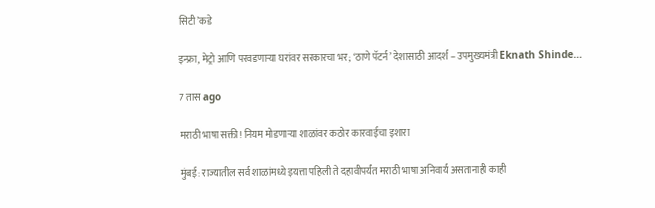सिटी’कडे

इन्फ्रा, मेट्रो आणि परवडणाऱ्या घरांवर सरकारचा भर; ‘ठाणे पॅटर्न’ देशासाठी आदर्श – उपमुख्यमंत्री Eknath Shinde…

7 तास ago

मराठी भाषा सक्ती! नियम मोडणाऱ्या शाळांवर कठोर कारवाईचा इशारा

मुंबई: राज्यातील सर्व शाळांमध्ये इयत्ता पहिली ते दहावीपर्यंत मराठी भाषा अनिवार्य असतानाही काही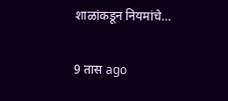शाळांकडून नियमांचे…

9 तास ago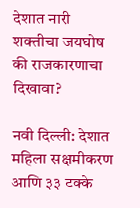देशात नारी शक्तीचा जयघोष की राजकारणाचा दिखावा?

नवी दिल्ली: देशात महिला सक्षमीकरण आणि ३३ टक्के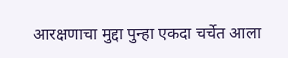आरक्षणाचा मुद्दा पुन्हा एकदा चर्चेत आला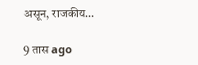असून, राजकीय…

9 तास ago